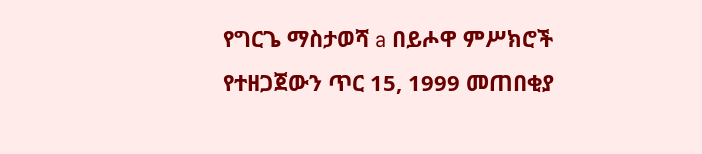የግርጌ ማስታወሻ a በይሖዋ ምሥክሮች የተዘጋጀውን ጥር 15, 1999 መጠበቂያ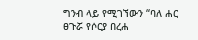ግንብ ላይ የሚገኘውን “ባለ ሐር ፀጉሯ የሶርያ በረሐ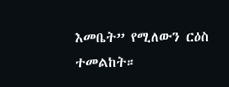እመቤት” የሚለውን ርዕስ ተመልከት።